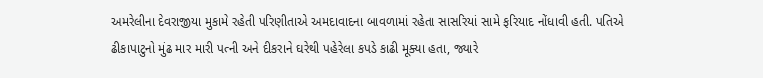અમરેલીના દેવરાજીયા મુકામે રહેતી પરિણીતાએ અમદાવાદના બાવળામાં રહેતા સાસરિયાં સામે ફરિયાદ નોંધાવી હતી. પતિએ ઢીકાપાટુનો મુંઢ માર મારી પત્ની અને દીકરાને ઘરેથી પહેરેલા કપડે કાઢી મૂક્યા હતા, જ્યારે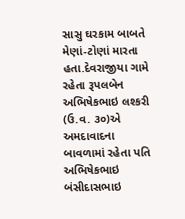સાસુ ઘરકામ બાબતે મેણાં-ટોણાં મારતા હતા.દેવરાજીયા ગામે રહેતા રૂપલબેન અભિષેકભાઇ લશ્કરી (ઉ.વ. ૩૦)એ અમદાવાદના બાવળામાં રહેતા પતિ અભિષેકભાઇ બંસીદાસભાઇ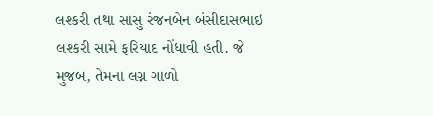લશ્કરી તથા સાસુ રંજનબેન બંસીદાસભાઇ લશ્કરી સામે ફરિયાદ નોંધાવી હતી. જે મુજબ, તેમના લગ્ન ગાળો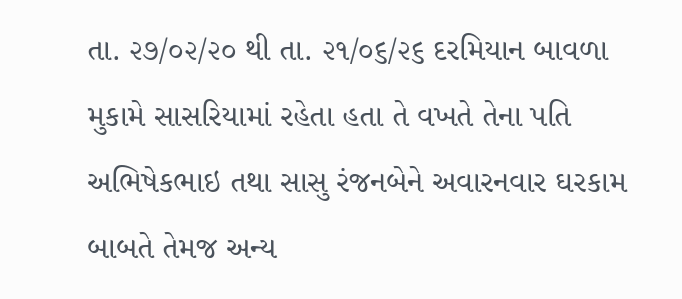તા. ૨૭/૦૨/૨૦ થી તા. ૨૧/૦૬/૨૬ દરમિયાન બાવળા મુકામે સાસરિયામાં રહેતા હતા તે વખતે તેના પતિ અભિષેકભાઇ તથા સાસુ રંજનબેને અવારનવાર ઘરકામ બાબતે તેમજ અન્ય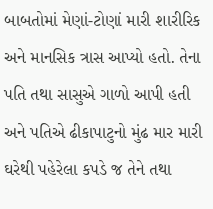બાબતોમાં મેણાં-ટોણાં મારી શારીરિક અને માનસિક ત્રાસ આપ્યો હતો. તેના પતિ તથા સાસુએ ગાળો આપી હતી અને પતિએ ઢીકાપાટુનો મુંઢ માર મારી ઘરેથી પહેરેલા કપડે જ તેને તથા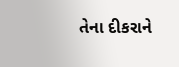તેના દીકરાને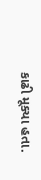કાઢી મૂક્યા હતા.